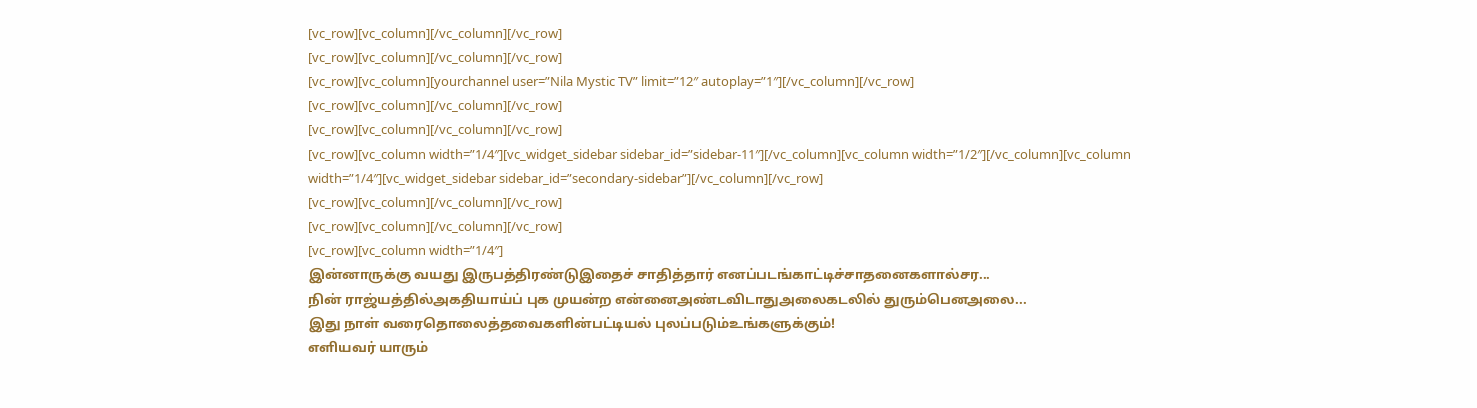[vc_row][vc_column][/vc_column][/vc_row]
[vc_row][vc_column][/vc_column][/vc_row]
[vc_row][vc_column][yourchannel user=”Nila Mystic TV” limit=”12″ autoplay=”1″][/vc_column][/vc_row]
[vc_row][vc_column][/vc_column][/vc_row]
[vc_row][vc_column][/vc_column][/vc_row]
[vc_row][vc_column width=”1/4″][vc_widget_sidebar sidebar_id=”sidebar-11″][/vc_column][vc_column width=”1/2″][/vc_column][vc_column width=”1/4″][vc_widget_sidebar sidebar_id=”secondary-sidebar”][/vc_column][/vc_row]
[vc_row][vc_column][/vc_column][/vc_row]
[vc_row][vc_column][/vc_column][/vc_row]
[vc_row][vc_column width=”1/4″]
இன்னாருக்கு வயது இருபத்திரண்டுஇதைச் சாதித்தார் எனப்படங்காட்டிச்சாதனைகளால்சர...
நின் ராஜ்யத்தில்அகதியாய்ப் புக முயன்ற என்னைஅண்டவிடாதுஅலைகடலில் துரும்பெனஅலை...
இது நாள் வரைதொலைத்தவைகளின்பட்டியல் புலப்படும்உங்களுக்கும்!
எளியவர் யாரும்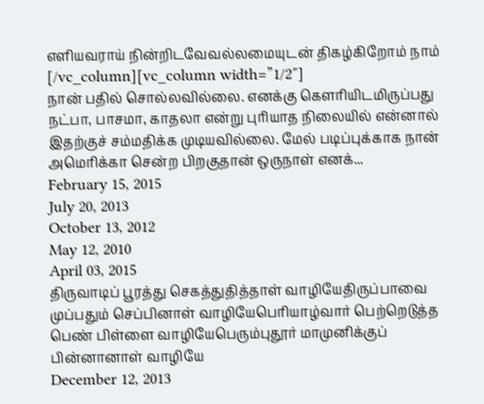எளியவராய் நின்றிடவேவல்லமையுடன் திகழ்கிறோம் நாம்
[/vc_column][vc_column width=”1/2″]
நான் பதில் சொல்லவில்லை. எனக்கு கௌரியிடமிருப்பது நட்பா, பாசமா, காதலா என்று புரியாத நிலையில் என்னால் இதற்குச் சம்மதிக்க முடியவில்லை. மேல் படிப்புக்காக நான் அமெரிக்கா சென்ற பிறகுதான் ஒருநாள் எனக்...
February 15, 2015
July 20, 2013
October 13, 2012
May 12, 2010
April 03, 2015
திருவாடிப் பூரத்து செகத்துதித்தாள் வாழியேதிருப்பாவை முப்பதும் செப்பினாள் வாழியேபெரியாழ்வார் பெற்றெடுத்த பெண் பிள்ளை வாழியேபெரும்புதூர் மாமுனிக்குப் பின்னானாள் வாழியே
December 12, 2013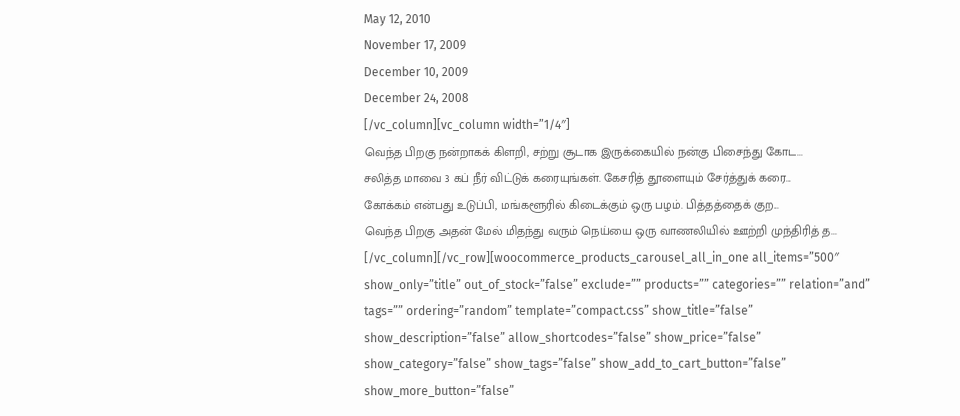May 12, 2010
November 17, 2009
December 10, 2009
December 24, 2008
[/vc_column][vc_column width=”1/4″]
வெந்த பிறகு நன்றாகக் கிளறி, சற்று சூடாக இருக்கையில் நன்கு பிசைந்து கோட...
சலித்த மாவை 3 கப் நீர் விட்டுக் கரையுங்கள். கேசரித் தூளையும் சேர்த்துக் கரை...
கோக்கம் என்பது உடுப்பி, மங்களூரில் கிடைக்கும் ஒரு பழம். பித்தத்தைக் குற...
வெந்த பிறகு அதன் மேல் மிதந்து வரும் நெய்யை ஒரு வாணலியில் ஊற்றி முந்திரித் த...
[/vc_column][/vc_row][woocommerce_products_carousel_all_in_one all_items=”500″ show_only=”title” out_of_stock=”false” exclude=”” products=”” categories=”” relation=”and” tags=”” ordering=”random” template=”compact.css” show_title=”false” show_description=”false” allow_shortcodes=”false” show_price=”false” show_category=”false” show_tags=”false” show_add_to_cart_button=”false” show_more_button=”false”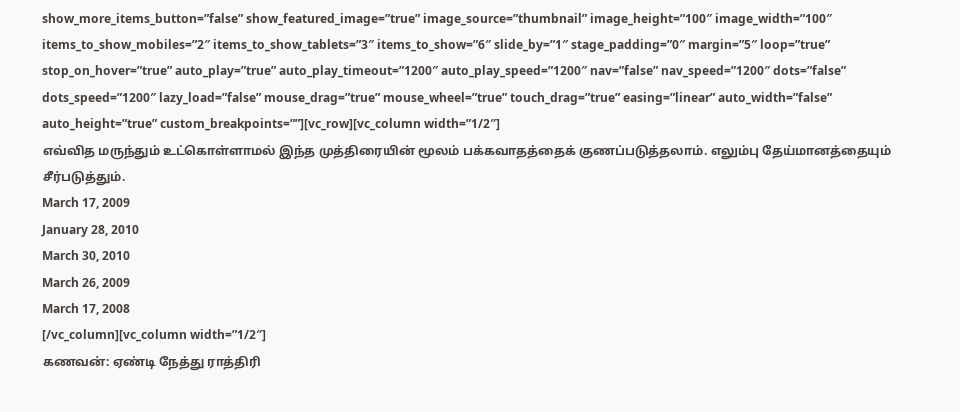show_more_items_button=”false” show_featured_image=”true” image_source=”thumbnail” image_height=”100″ image_width=”100″ items_to_show_mobiles=”2″ items_to_show_tablets=”3″ items_to_show=”6″ slide_by=”1″ stage_padding=”0″ margin=”5″ loop=”true” stop_on_hover=”true” auto_play=”true” auto_play_timeout=”1200″ auto_play_speed=”1200″ nav=”false” nav_speed=”1200″ dots=”false” dots_speed=”1200″ lazy_load=”false” mouse_drag=”true” mouse_wheel=”true” touch_drag=”true” easing=”linear” auto_width=”false” auto_height=”true” custom_breakpoints=””][vc_row][vc_column width=”1/2″]
எவ்வித மருந்தும் உட்கொள்ளாமல் இந்த முத்திரையின் மூலம் பக்கவாதத்தைக் குணப்படுத்தலாம். எலும்பு தேய்மானத்தையும் சீர்படுத்தும்.
March 17, 2009
January 28, 2010
March 30, 2010
March 26, 2009
March 17, 2008
[/vc_column][vc_column width=”1/2″]
கணவன்: ஏண்டி நேத்து ராத்திரி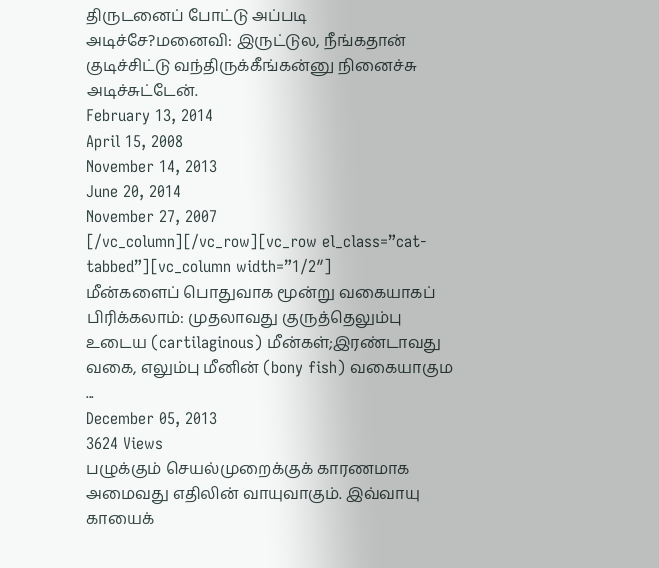திருடனைப் போட்டு அப்படி அடிச்சே?மனைவி: இருட்டுல, நீங்கதான் குடிச்சிட்டு வந்திருக்கீங்கன்னு நினைச்சு அடிச்சுட்டேன்.
February 13, 2014
April 15, 2008
November 14, 2013
June 20, 2014
November 27, 2007
[/vc_column][/vc_row][vc_row el_class=”cat-tabbed”][vc_column width=”1/2″]
மீன்களைப் பொதுவாக மூன்று வகையாகப் பிரிக்கலாம்: முதலாவது குருத்தெலும்பு உடைய (cartilaginous) மீன்கள்;இரண்டாவது வகை, எலும்பு மீனின் (bony fish) வகையாகும ...
December 05, 2013
3624 Views
பழுக்கும் செயல்முறைக்குக் காரணமாக அமைவது எதிலின் வாயுவாகும். இவ்வாயு காயைக்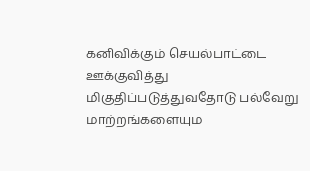கனிவிக்கும் செயல்பாட்டை ஊக்குவித்து மிகுதிப்படுத்துவதோடு பல்வேறு மாற்றங்களையும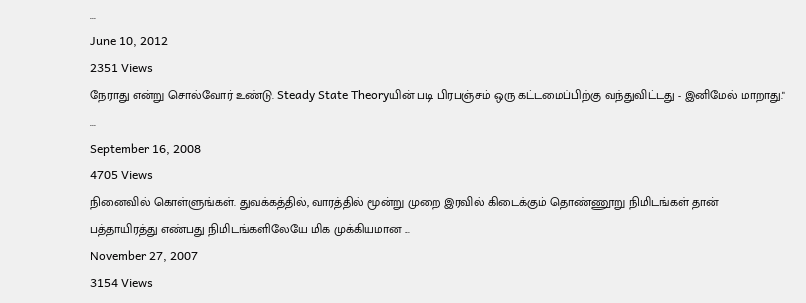...
June 10, 2012
2351 Views
நேராது என்று சொல்வோர் உண்டு. Steady State Theoryயின் படி பிரபஞ்சம் ஒரு கட்டமைப்பிற்கு வந்துவிட்டது - இனிமேல் மாறாது." ...
September 16, 2008
4705 Views
நினைவில் கொள்ளுங்கள். துவக்கத்தில், வாரத்தில் மூன்று முறை இரவில் கிடைக்கும் தொண்ணூறு நிமிடங்கள் தான் பத்தாயிரத்து எண்பது நிமிடங்களிலேயே மிக முக்கியமான ...
November 27, 2007
3154 Views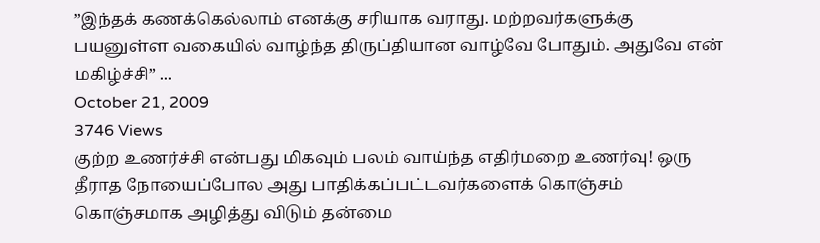”இந்தக் கணக்கெல்லாம் எனக்கு சரியாக வராது. மற்றவர்களுக்கு பயனுள்ள வகையில் வாழ்ந்த திருப்தியான வாழ்வே போதும். அதுவே என் மகிழ்ச்சி” ...
October 21, 2009
3746 Views
குற்ற உணர்ச்சி என்பது மிகவும் பலம் வாய்ந்த எதிர்மறை உணர்வு! ஒரு தீராத நோயைப்போல அது பாதிக்கப்பட்டவர்களைக் கொஞ்சம் கொஞ்சமாக அழித்து விடும் தன்மை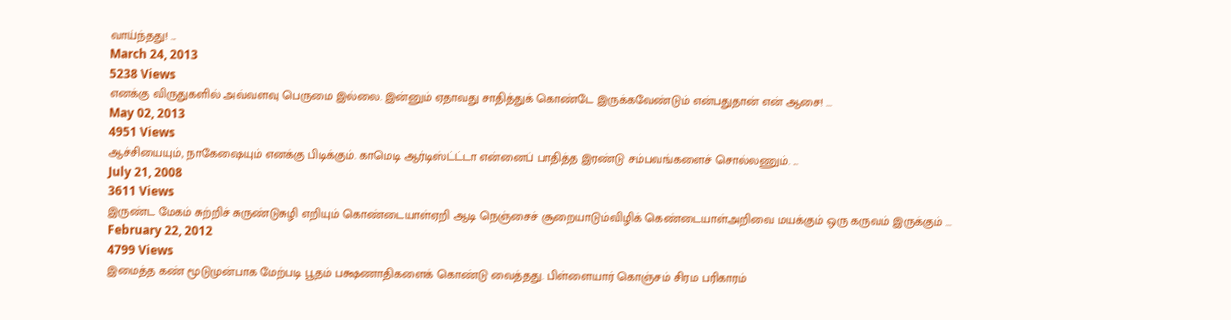வாய்ந்தது! ...
March 24, 2013
5238 Views
எனக்கு விருதுகளில் அவ்வளவு பெருமை இல்லை. இன்னும் ஏதாவது சாதித்துக் கொண்டே இருக்கவேண்டும் என்பதுதான் என் ஆசை! ...
May 02, 2013
4951 Views
ஆச்சியையும், நாகேஷையும் எனக்கு பிடிக்கும். காமெடி ஆர்டிஸ்ட்ட்டா என்னைப் பாதித்த இரண்டு சம்பவங்களைச் சொல்லணும். ...
July 21, 2008
3611 Views
இருண்ட மேகம் சுற்றிச் சுருண்டுசுழி எறியும் கொண்டையாள்ஏறி ஆடி நெஞ்சைச் சூறையாடும்விழிக் கெண்டையாள்அறிவை மயக்கும் ஒரு கருவம் இருக்கும் ...
February 22, 2012
4799 Views
இமைத்த கண் மூடுமுன்பாக மேற்படி பூதம் பக்ஷணாதிகளைக் கொண்டு வைத்தது. பிள்ளையார் கொஞ்சம் சிரம பரிகாரம்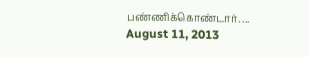பண்ணிக்கொண்டார். ...
August 11, 2013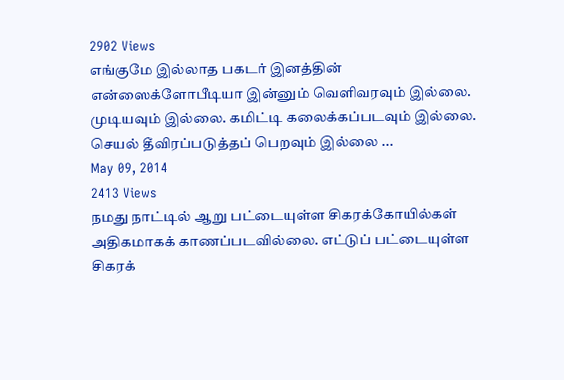2902 Views
எங்குமே இல்லாத பகடர் இனத்தின் என்ஸைக்ளோபீடியா இன்னும் வெளிவரவும் இல்லை. முடியவும் இல்லை. கமிட்டி கலைக்கப்படவும் இல்லை. செயல் தீவிரப்படுத்தப் பெறவும் இல்லை ...
May 09, 2014
2413 Views
நமது நாட்டில் ஆறு பட்டையுள்ள சிகரக்கோயில்கள் அதிகமாகக் காணப்படவில்லை. எட்டுப் பட்டையுள்ள சிகரக்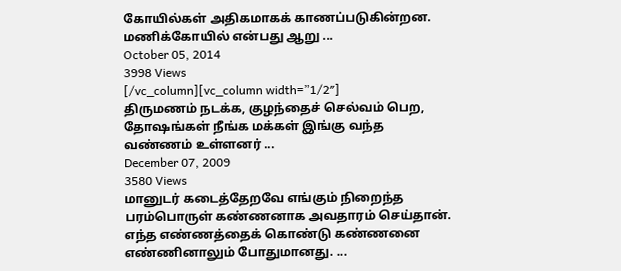கோயில்கள் அதிகமாகக் காணப்படுகின்றன. மணிக்கோயில் என்பது ஆறு ...
October 05, 2014
3998 Views
[/vc_column][vc_column width=”1/2″]
திருமணம் நடக்க, குழந்தைச் செல்வம் பெற, தோஷங்கள் நீங்க மக்கள் இங்கு வந்த வண்ணம் உள்ளனர் ...
December 07, 2009
3580 Views
மானுடர் கடைத்தேறவே எங்கும் நிறைந்த பரம்பொருள் கண்ணனாக அவதாரம் செய்தான். எந்த எண்ணத்தைக் கொண்டு கண்ணனை எண்ணினாலும் போதுமானது. ...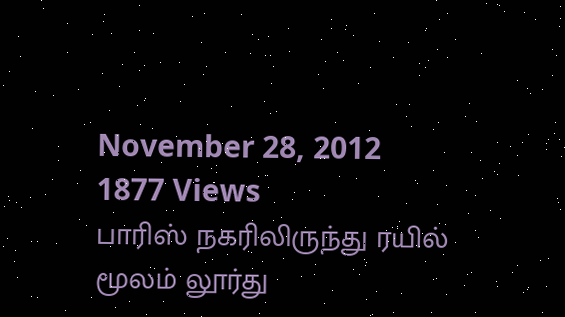November 28, 2012
1877 Views
பாரிஸ் நகரிலிருந்து ரயில் மூலம் லூர்து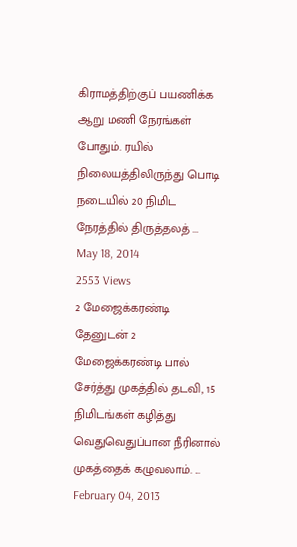கிராமத்திற்குப் பயணிக்க ஆறு மணி நேரங்கள் போதும். ரயில் நிலையத்திலிருந்து பொடி நடையில் 20 நிமிட நேரத்தில் திருத்தலத் ...
May 18, 2014
2553 Views
2 மேஜைக்கரண்டி தேனுடன் 2 மேஜைக்கரண்டி பால் சேர்த்து முகத்தில் தடவி, 15 நிமிடங்கள் கழித்து வெதுவெதுப்பான நீரினால் முகத்தைக் கழுவலாம். ...
February 04, 2013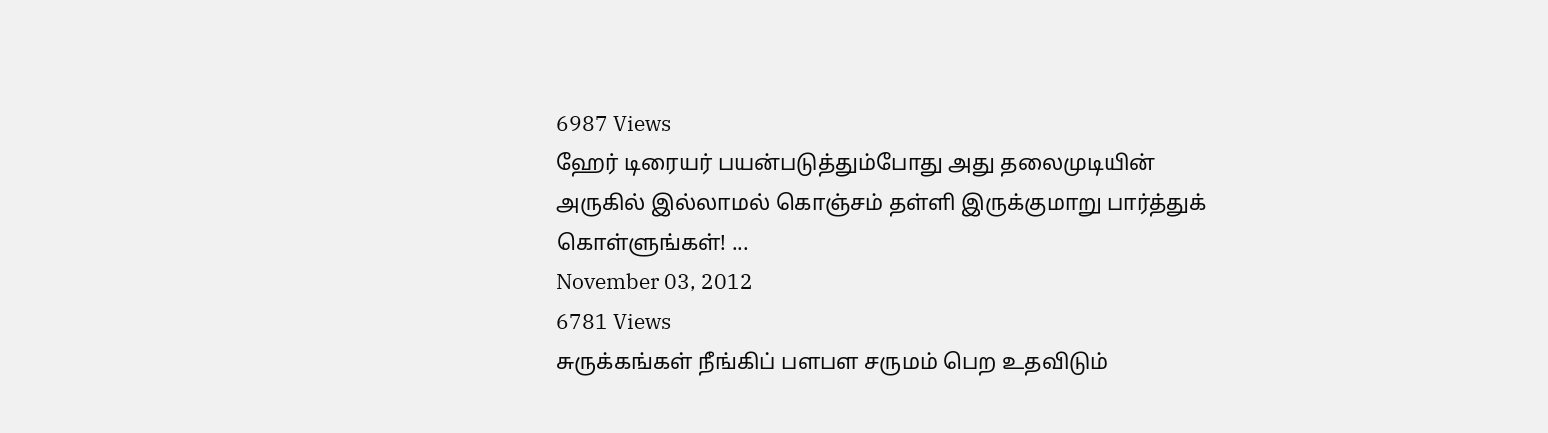6987 Views
ஹேர் டிரையர் பயன்படுத்தும்போது அது தலைமுடியின் அருகில் இல்லாமல் கொஞ்சம் தள்ளி இருக்குமாறு பார்த்துக் கொள்ளுங்கள்! ...
November 03, 2012
6781 Views
சுருக்கங்கள் நீங்கிப் பளபள சருமம் பெற உதவிடும்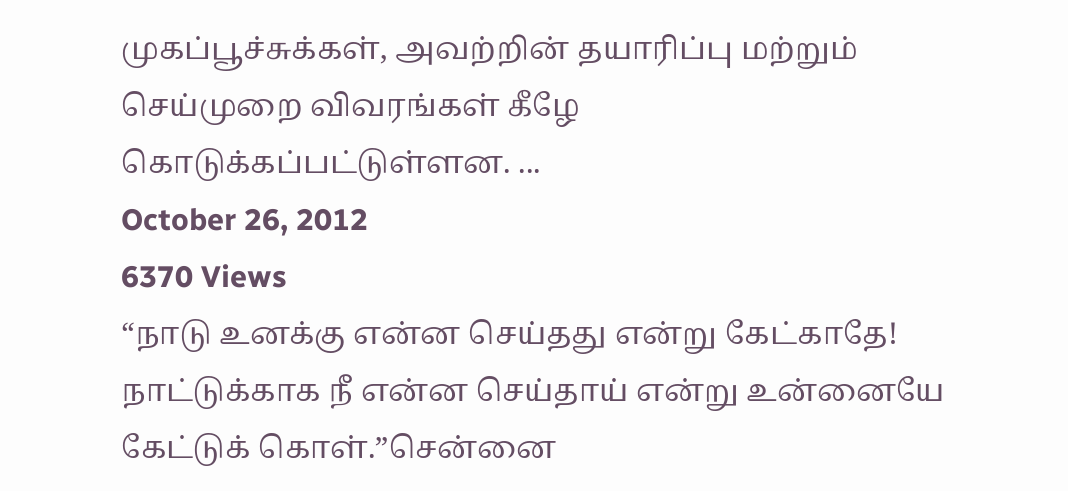முகப்பூச்சுக்கள், அவற்றின் தயாரிப்பு மற்றும் செய்முறை விவரங்கள் கீழே கொடுக்கப்பட்டுள்ளன. ...
October 26, 2012
6370 Views
“நாடு உனக்கு என்ன செய்தது என்று கேட்காதே! நாட்டுக்காக நீ என்ன செய்தாய் என்று உன்னையே கேட்டுக் கொள்.”சென்னை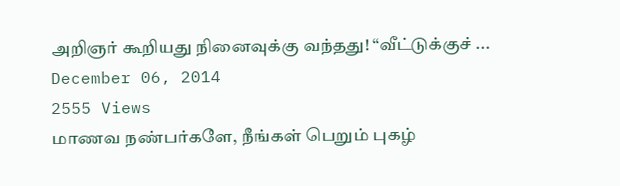அறிஞர் கூறியது நினைவுக்கு வந்தது! “வீட்டுக்குச் ...
December 06, 2014
2555 Views
மாணவ நண்பர்களே, நீங்கள் பெறும் புகழ்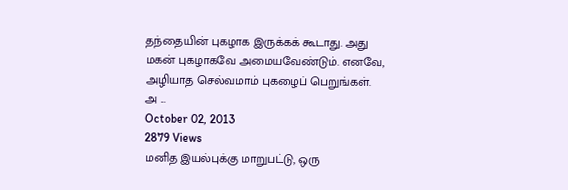தந்தையின் புகழாக இருக்கக் கூடாது. அது மகன் புகழாகவே அமையவேண்டும். எனவே, அழியாத செல்வமாம் புகழைப் பெறுங்கள். அ ...
October 02, 2013
2879 Views
மனித இயல்புக்கு மாறுபட்டு, ஒரு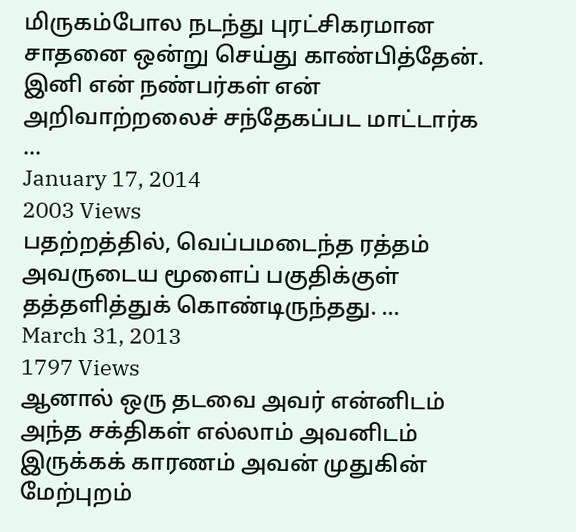மிருகம்போல நடந்து புரட்சிகரமான சாதனை ஒன்று செய்து காண்பித்தேன். இனி என் நண்பர்கள் என் அறிவாற்றலைச் சந்தேகப்பட மாட்டார்க ...
January 17, 2014
2003 Views
பதற்றத்தில், வெப்பமடைந்த ரத்தம் அவருடைய மூளைப் பகுதிக்குள் தத்தளித்துக் கொண்டிருந்தது. ...
March 31, 2013
1797 Views
ஆனால் ஒரு தடவை அவர் என்னிடம் அந்த சக்திகள் எல்லாம் அவனிடம் இருக்கக் காரணம் அவன் முதுகின் மேற்புறம்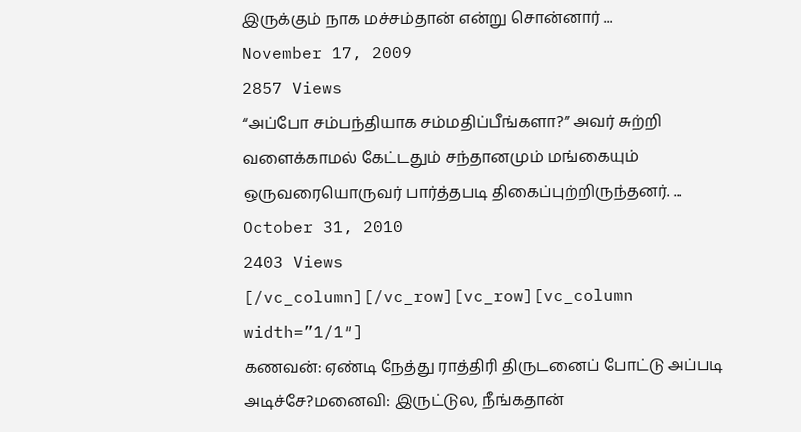இருக்கும் நாக மச்சம்தான் என்று சொன்னார் ...
November 17, 2009
2857 Views
“அப்போ சம்பந்தியாக சம்மதிப்பீங்களா?” அவர் சுற்றி வளைக்காமல் கேட்டதும் சந்தானமும் மங்கையும் ஒருவரையொருவர் பார்த்தபடி திகைப்புற்றிருந்தனர். ...
October 31, 2010
2403 Views
[/vc_column][/vc_row][vc_row][vc_column width=”1/1″]
கணவன்: ஏண்டி நேத்து ராத்திரி திருடனைப் போட்டு அப்படி அடிச்சே?மனைவி: இருட்டுல, நீங்கதான்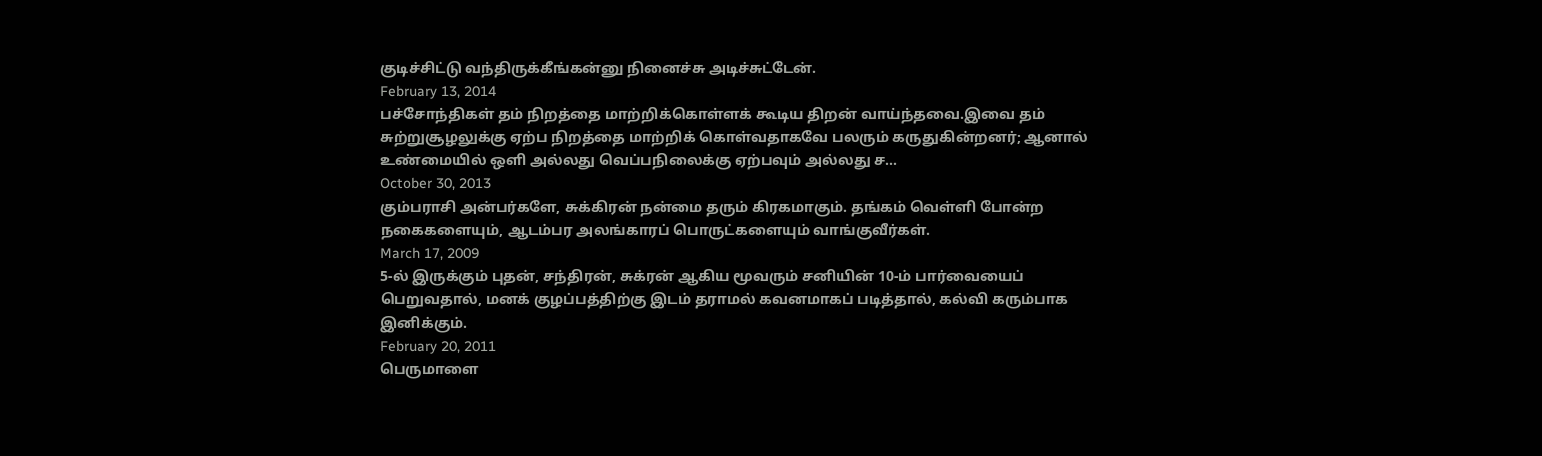குடிச்சிட்டு வந்திருக்கீங்கன்னு நினைச்சு அடிச்சுட்டேன்.
February 13, 2014
பச்சோந்திகள் தம் நிறத்தை மாற்றிக்கொள்ளக் கூடிய திறன் வாய்ந்தவை.இவை தம் சுற்றுசூழலுக்கு ஏற்ப நிறத்தை மாற்றிக் கொள்வதாகவே பலரும் கருதுகின்றனர்; ஆனால் உண்மையில் ஒளி அல்லது வெப்பநிலைக்கு ஏற்பவும் அல்லது ச...
October 30, 2013
கும்பராசி அன்பர்களே, சுக்கிரன் நன்மை தரும் கிரகமாகும். தங்கம் வெள்ளி போன்ற நகைகளையும், ஆடம்பர அலங்காரப் பொருட்களையும் வாங்குவீர்கள்.
March 17, 2009
5-ல் இருக்கும் புதன், சந்திரன், சுக்ரன் ஆகிய மூவரும் சனியின் 10-ம் பார்வையைப் பெறுவதால், மனக் குழப்பத்திற்கு இடம் தராமல் கவனமாகப் படித்தால், கல்வி கரும்பாக இனிக்கும்.
February 20, 2011
பெருமாளை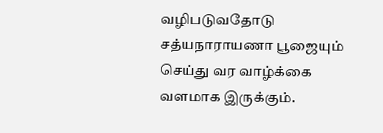வழிபடுவதோடு சத்யநாராயணா பூஜையும் செய்து வர வாழ்க்கை வளமாக இருக்கும்.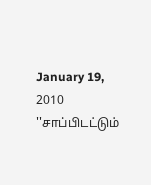January 19, 2010
''சாப்பிடட்டும்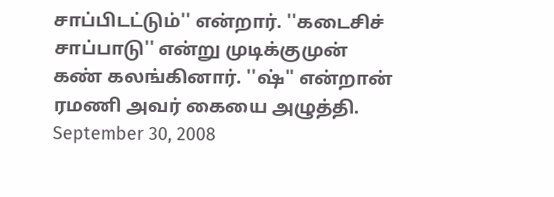சாப்பிடட்டும்'' என்றார். ''கடைசிச் சாப்பாடு'' என்று முடிக்குமுன் கண் கலங்கினார். ''ஷ்'' என்றான் ரமணி அவர் கையை அழுத்தி.
September 30, 2008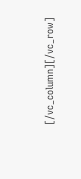[/vc_column][/vc_row]